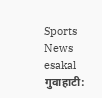Sports News
esakal
गुवाहाटी: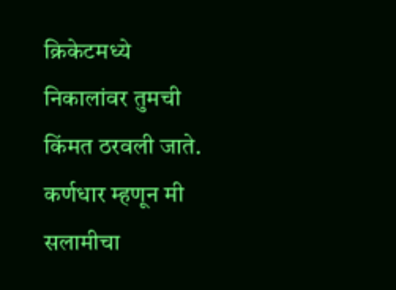क्रिकेटमध्ये निकालांवर तुमची किंमत ठरवली जाते. कर्णधार म्हणून मी सलामीचा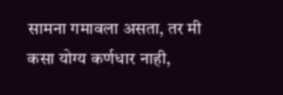सामना गमावला असता, तर मी कसा योग्य कर्णधार नाही,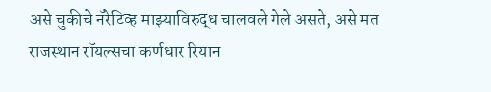असे चुकीचे नॅरेटिव्ह माझ्याविरुद्ध चालवले गेले असते, असे मत राजस्थान रॉयल्सचा कर्णधार रियान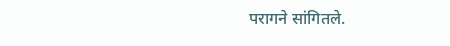परागने सांगितले.